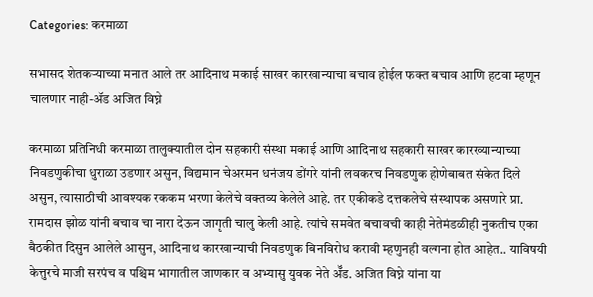Categories: करमाळा

सभासद शेतकऱ्याच्या मनात आले तर आदिनाथ मकाई साखर कारखान्याचा बचाव होईल फक्त बचाव आणि हटवा म्हणून चालणार नाही-ॲड अजित विघ्ने

करमाळा प्रतिनिधी करमाळा तालुक्यातील दोन सहकारी संस्था मकाई आणि आदिनाथ सहकारी साखर कारख्यान्याच्या निवडणुकीचा धुराळा उडणार असुन, विद्यमान चेअरमन धनंजय डोंगरे यांनी लवकरच निवडणुक होणेबाबत संकेत दिले असुन, त्यासाठीची आवश्यक रककम भरणा केलेचे वक्तव्य केलेले आहे. तर एकीकडे दत्तकलेचे संस्थापक असणारे प्रा. रामदास झोळ यांनी बचाव चा नारा देऊन जागृती चालु केली आहे. त्यांचे समवेत बचावची काही नेतेमंडळीही नुकतीच एका बैठकीत दिसुन आलेले आसुन, आदिनाथ कारखान्याची निवडणुक बिनविरोध करावी म्हणुनही वल्गना होत आहेत.. याविषयी केत्तुरचे माजी सरपंच व पश्चिम भागातील जाणकार व अभ्यासु युवक नेते ॲॅड. अजित विघ्ने यांना या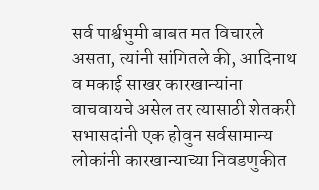सर्व पार्श्वभुमी बाबत मत विचारले असता, त्यांनी सांगितले की, आदिनाथ व मकाई साखर कारखान्यांना वाचवायचे असेल तर त्यासाठी शेतकरी सभासदांनी एक होवुन सर्वसामान्य लोकांनी कारखान्याच्या निवडणुकीत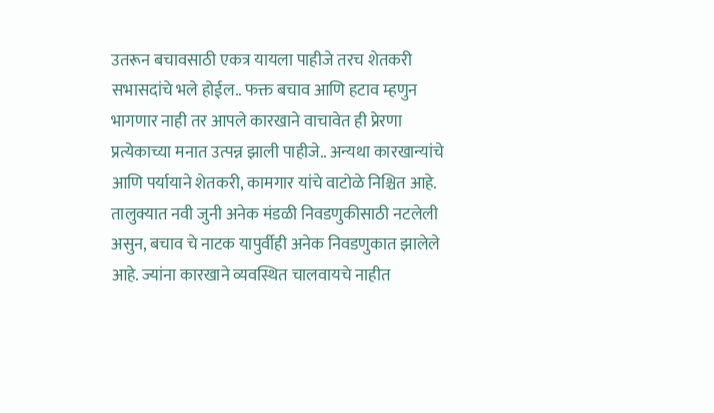उतरून बचावसाठी एकत्र यायला पाहीजे तरच शेतकरी सभासदांचे भले होईल.. फक्त बचाव आणि हटाव म्हणुन भागणार नाही तर आपले कारखाने वाचावेत ही प्रेरणा प्रत्येकाच्या मनात उत्पन्न झाली पाहीजे.. अन्यथा कारखान्यांचे आणि पर्यायाने शेतकरी, कामगार यांचे वाटोळे निश्चित आहे. तालुक्यात नवी जुनी अनेक मंडळी निवडणुकीसाठी नटलेली असुन, बचाव चे नाटक यापुर्वीही अनेक निवडणुकात झालेले आहे. ज्यांना कारखाने व्यवस्थित चालवायचे नाहीत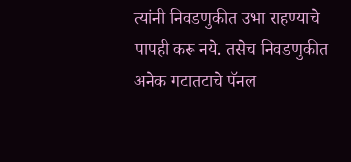त्यांनी निवडणुकीत उभा राहण्याचे पापही करू नये. तसेच निवडणुकीत अनेक गटातटाचे पॅनल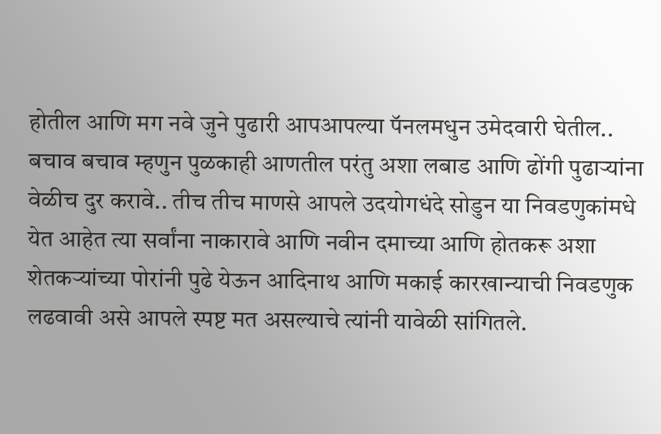होतील आणि मग नवे जुने पुढारी आपआपल्या पॅनलमधुन उमेदवारी घेतील.. बचाव बचाव म्हणुन पुळकाही आणतील परंतु अशा लबाड आणि ढोंगी पुढाऱ्यांना वेळीच दुर करावे.. तीच तीच माणसे आपले उदयोगधंदे सोडुन या निवडणुकांमधे येत आहेत त्या सर्वांना नाकारावे आणि नवीन दमाच्या आणि होतकरू अशा शेतकऱ्यांच्या पोरांनी पुढे येऊन आदिनाथ आणि मकाई कारखान्याची निवडणुक लढवावी असे आपले स्पष्ट मत असल्याचे त्यांनी यावेळी सांगितले.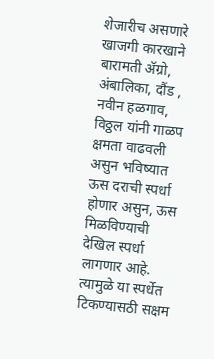शेजारीच असणारे खाजगी कारखाने बारामती ॲग्रो, अंबालिका, दौंड , नवीन हळगाव, विठ्ठल यांनी गाळप क्षमता वाढवली असुन भविष्यात ऊस दराची स्पर्धा होणार असुन, ऊस मिळविण्याची देखिल स्पर्धा लागणार आहे. त्यामुळे या स्पर्धेत टिकण्यासठी सक्षम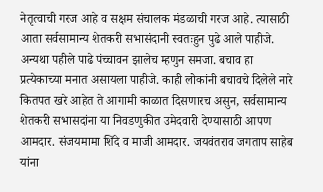नेतृत्वाची गरज आहे व सक्षम संचालक मंडळाची गरज आहे. त्यासाठी आता सर्वसामान्य शेतकरी सभासंदानी स्वतःहुन पुढे आले पाहीजे. अन्यथा पहीले पाढे पंच्चावन झालेच म्हणुन समजा. बचाव हा प्रत्येकाच्या मनात असायला पाहीजे. काही लोकांनी बचावचे दिलेले नारे कितपत खरे आहेत ते आगामी काळात दिसणारच असुन, सर्वसामान्य शेतकरी सभासदांना या निवडणुकीत उमेदवारी देण्यासाठी आपण आमदार. संजयमामा शिंदे व माजी आमदार. जयवंतराव जगताप साहेब यांना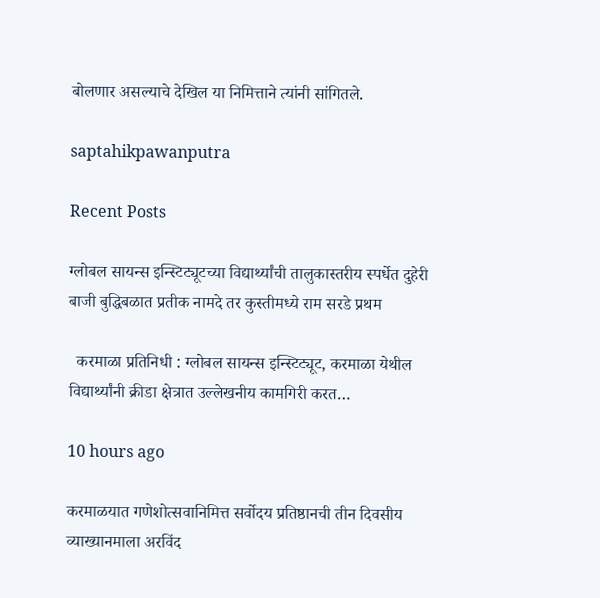बोलणार असल्याचे देखिल या निमित्ताने त्यांनी सांगितले.

saptahikpawanputra

Recent Posts

ग्लोबल सायन्स इन्स्टिट्यूटच्या विद्यार्थ्यांची तालुकास्तरीय स्पर्धेत दुहेरी बाजी बुद्धिबळात प्रतीक नामदे तर कुस्तीमध्ये राम सरडे प्रथम

  करमाळा प्रतिनिधी : ग्लोबल सायन्स इन्स्टिट्यूट, करमाळा येथील विद्यार्थ्यांनी क्रीडा क्षेत्रात उल्लेखनीय कामगिरी करत…

10 hours ago

करमाळयात गणेशोत्सवानिमित्त सर्वोदय प्रतिष्ठानची तीन दिवसीय व्याख्यानमाला अरविंद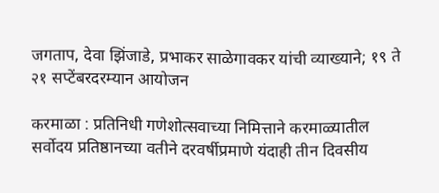जगताप, देवा झिंजाडे, प्रभाकर साळेगावकर यांची व्याख्याने; १९ ते २१ सप्टेंबरदरम्यान आयोजन

करमाळा : प्रतिनिधी गणेशोत्सवाच्या निमित्ताने करमाळ्यातील सर्वोदय प्रतिष्ठानच्या वतीने दरवर्षीप्रमाणे यंदाही तीन दिवसीय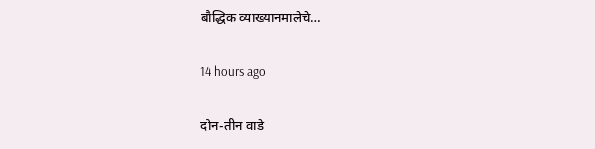बौद्धिक व्याख्यानमालेचे…

14 hours ago

दोन-तीन वाडे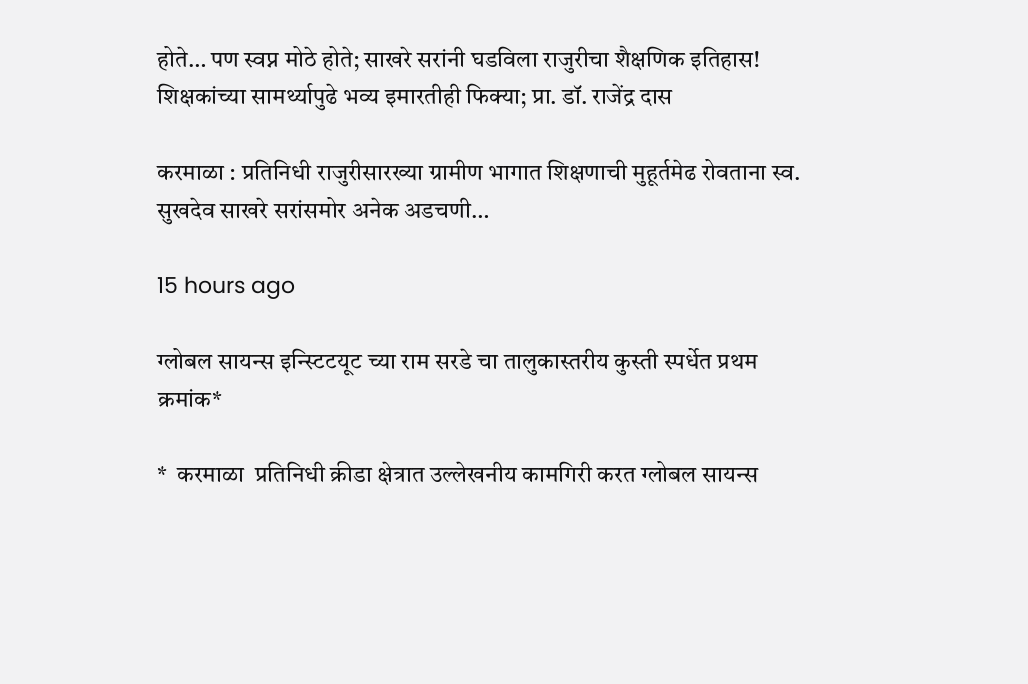होते… पण स्वप्न मोठे होते; साखरे सरांनी घडविला राजुरीचा शैक्षणिक इतिहास! शिक्षकांच्या सामर्थ्यापुढे भव्य इमारतीही फिक्या; प्रा. डॉ. राजेंद्र दास

करमाळा : प्रतिनिधी राजुरीसारख्या ग्रामीण भागात शिक्षणाची मुहूर्तमेढ रोवताना स्व. सुखदेव साखरे सरांसमोर अनेक अडचणी…

15 hours ago

ग्लोबल सायन्स इन्स्टिटयूट च्या राम सरडे चा तालुकास्तरीय कुस्ती स्पर्धेत प्रथम क्रमांक*

*  करमाळा  प्रतिनिधी क्रीडा क्षेत्रात उल्लेखनीय कामगिरी करत ग्लोबल सायन्स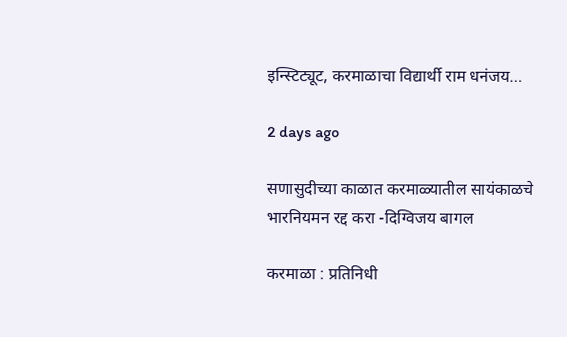इन्स्टिट्यूट, करमाळाचा विद्यार्थी राम धनंजय…

2 days ago

सणासुदीच्या काळात करमाळ्यातील सायंकाळचे भारनियमन रद्द करा -दिग्विजय बागल

करमाळा : प्रतिनिधी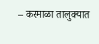– करमाळा तालुक्यात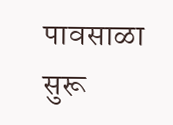पावसाळा सुरू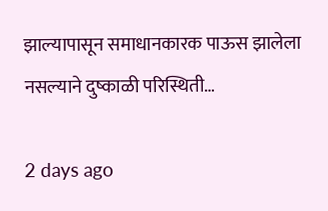झाल्यापासून समाधानकारक पाऊस झालेला नसल्याने दुष्काळी परिस्थिती…

2 days ago